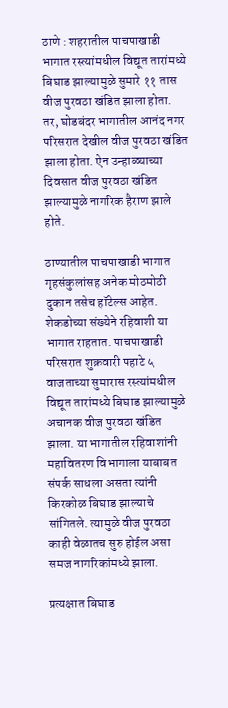ठाणे : शहरातील पाचपाखाडी भागात रस्त्यांमधील विद्यूत तारांमध्ये बिघाड झाल्यामुळे सुमारे ११ तास वीज पुरवठा खंडित झाला होता. तर, घोडबंदर भागातील आनंद नगर परिसरात देखील वीज पुरवठा खंडित झाला होता. ऐन उन्हाळ्याच्या दिवसात वीज पुरवठा खंडित झाल्यामुळे नागरिक हैराण झाले होते.

ठाण्यातील पाचपाखाडी भागात गृहसंकुलांसह अनेक मोठमोठी दुकान तसेच हॉटेल्स आहेत. शेकडोच्या संख्येने रहिवाशी या भागात राहतात. पाचपाखाडी परिसरात शुक्रवारी पहाटे ५ वाजताच्या सुमारास रस्त्यांमधील विद्यूत तारांमध्ये बिघाड झाल्यामुळे अचानक वीज पुरवठा खंडित झाला. या भागातील रहिवाशांनी महावितरण विभागाला याबाबत संपर्क साधला असता त्यांनी किरकोळ बिघाड झाल्याचे सांगितले. त्यामुळे वीज पुरवठा काही वेळातच सुरु होईल असा समज नागरिकांमध्ये झाला.

प्रत्यक्षात बिघाड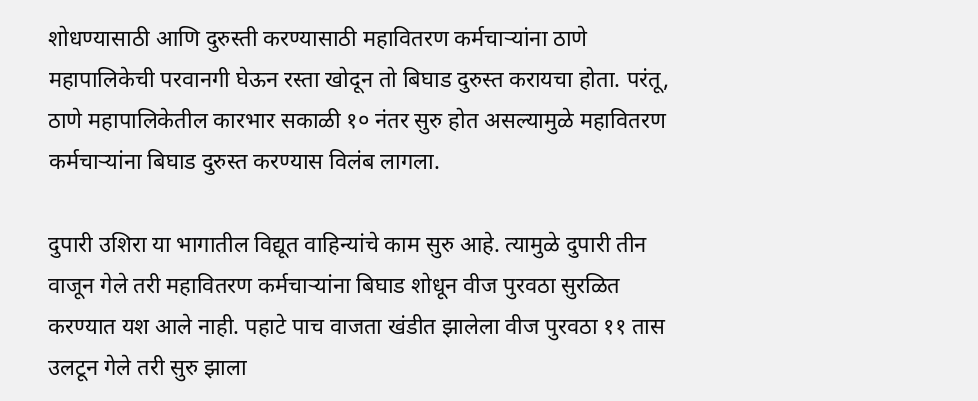शोधण्यासाठी आणि दुरुस्ती करण्यासाठी महावितरण कर्मचाऱ्यांना ठाणे महापालिकेची परवानगी घेऊन रस्ता खोदून तो बिघाड दुरुस्त करायचा होता. परंतू, ठाणे महापालिकेतील कारभार सकाळी १० नंतर सुरु होत असल्यामुळे महावितरण कर्मचाऱ्यांना बिघाड दुरुस्त करण्यास विलंब लागला.

दुपारी उशिरा या भागातील विद्यूत वाहिन्यांचे काम सुरु आहे. त्यामुळे दुपारी तीन वाजून गेले तरी महावितरण कर्मचाऱ्यांना बिघाड शोधून वीज पुरवठा सुरळित करण्यात यश आले नाही. पहाटे पाच वाजता खंडीत झालेला वीज पुरवठा ११ तास उलटून गेले तरी सुरु झाला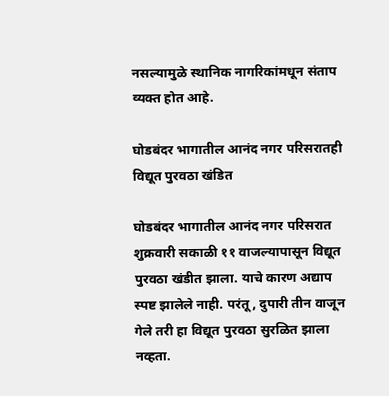नसल्यामुळे स्थानिक नागरिकांमधून संताप व्यक्त होत आहे.

घोडबंदर भागातील आनंद नगर परिसरातही विद्यूत पुरवठा खंडित

घोडबंदर भागातील आनंद नगर परिसरात शुक्रवारी सकाळी ११ वाजल्यापासून विद्यूत पुरवठा खंडीत झाला. याचे कारण अद्याप स्पष्ट झालेले नाही. परंतू, दुपारी तीन वाजून गेले तरी हा विद्यूत पुरवठा सुरळित झाला नव्हता.